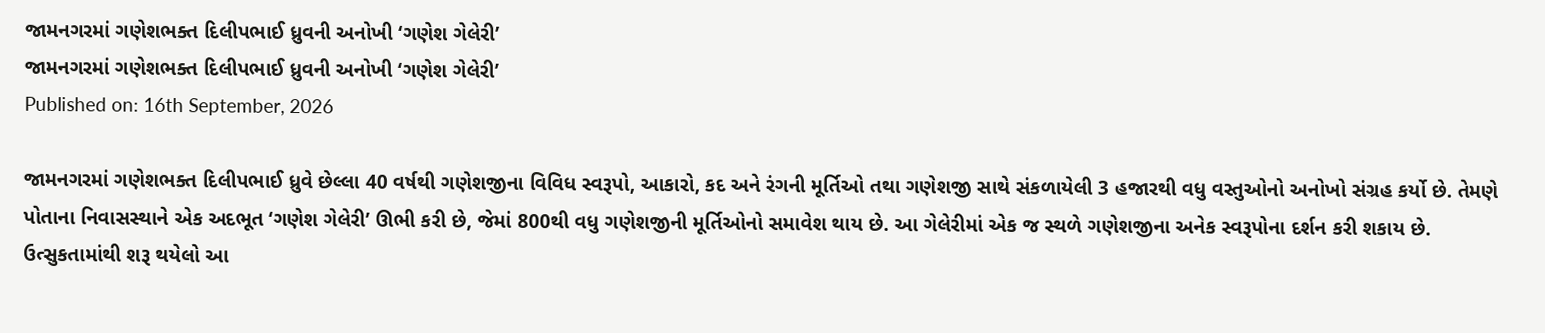જામનગરમાં ગણેશભક્ત દિલીપભાઈ ધ્રુવની અનોખી ‘ગણેશ ગેલેરી’
જામનગરમાં ગણેશભક્ત દિલીપભાઈ ધ્રુવની અનોખી ‘ગણેશ ગેલેરી’
Published on: 16th September, 2026

જામનગરમાં ગણેશભક્ત દિલીપભાઈ ધ્રુવે છેલ્લા 40 વર્ષથી ગણેશજીના વિવિધ સ્વરૂપો, આકારો, કદ અને રંગની મૂર્તિઓ તથા ગણેશજી સાથે સંકળાયેલી 3 હજારથી વધુ વસ્તુઓનો અનોખો સંગ્રહ કર્યો છે. તેમણે પોતાના નિવાસસ્થાને એક અદભૂત ‘ગણેશ ગેલેરી’ ઊભી કરી છે, જેમાં 800થી વધુ ગણેશજીની મૂર્તિઓનો સમાવેશ થાય છે. આ ગેલેરીમાં એક જ સ્થળે ગણેશજીના અનેક સ્વરૂપોના દર્શન કરી શકાય છે. ઉત્સુકતામાંથી શરૂ થયેલો આ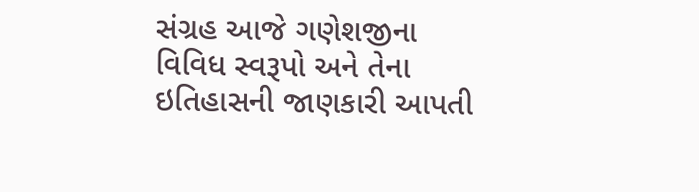સંગ્રહ આજે ગણેશજીના વિવિધ સ્વરૂપો અને તેના ઇતિહાસની જાણકારી આપતી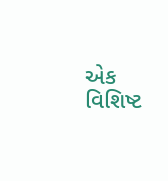એક વિશિષ્ટ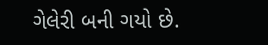ગેલેરી બની ગયો છે.